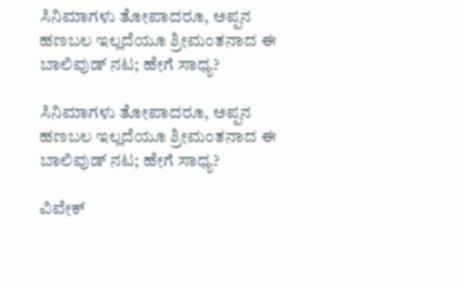ಸಿನಿಮಾಗಳು ತೋಪಾದರೂ, ಅಪ್ಪನ ಹಣಬಲ ಇಲ್ಲದೆಯೂ ಶ್ರೀಮಂತನಾದ ಈ ಬಾಲಿವುಡ್ ನಟ; ಹೇಗೆ ಸಾಧ್ಯ?

ಸಿನಿಮಾಗಳು ತೋಪಾದರೂ, ಅಪ್ಪನ ಹಣಬಲ ಇಲ್ಲದೆಯೂ ಶ್ರೀಮಂತನಾದ ಈ ಬಾಲಿವುಡ್ ನಟ; ಹೇಗೆ ಸಾಧ್ಯ?

ವಿವೇಕ್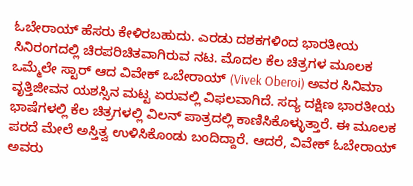ಓಬೇರಾಯ್ ಹೆಸರು ಕೇಳಿರಬಹುದು. ಎರಡು ದಶಕಗಳಿಂದ ಭಾರತೀಯ ಸಿನಿರಂಗದಲ್ಲಿ ಚಿರಪರಿಚಿತವಾಗಿರುವ ನಟ. ಮೊದಲ ಕೆಲ ಚಿತ್ರಗಳ ಮೂಲಕ ಒಮ್ಮೆಲೇ ಸ್ಟಾರ್ ಆದ ವಿವೇಕ್ ಒಬೇರಾಯ್ (Vivek Oberoi) ಅವರ ಸಿನಿಮಾ ವೃತ್ತಿಜೀವನ ಯಶಸ್ಸಿನ ಮಟ್ಟ ಏರುವಲ್ಲಿ ವಿಫಲವಾಗಿದೆ. ಸದ್ಯ ದಕ್ಷಿಣ ಭಾರತೀಯ ಭಾಷೆಗಳಲ್ಲಿ ಕೆಲ ಚಿತ್ರಗಳಲ್ಲಿ ವಿಲನ್ ಪಾತ್ರದಲ್ಲಿ ಕಾಣಿಸಿಕೊಳ್ಳುತ್ತಾರೆ. ಈ ಮೂಲಕ ಪರದೆ ಮೇಲೆ ಅಸ್ತಿತ್ವ ಉಳಿಸಿಕೊಂಡು ಬಂದಿದ್ದಾರೆ. ಆದರೆ, ವಿವೇಕ್ ಓಬೇರಾಯ್ ಅವರು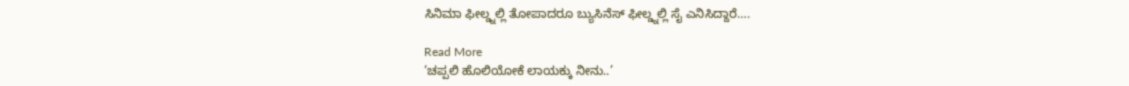ಸಿನಿಮಾ ಫೀಲ್ಡ್ನಲ್ಲಿ ತೋಪಾದರೂ ಬ್ಯುಸಿನೆಸ್ ಫೀಲ್ಡ್ನಲ್ಲಿ ಸೈ ಎನಿಸಿದ್ದಾರೆ….

Read More
‘ಚಪ್ಪಲಿ ಹೊಲಿಯೋಕೆ ಲಾಯಕ್ಕು ನೀನು..’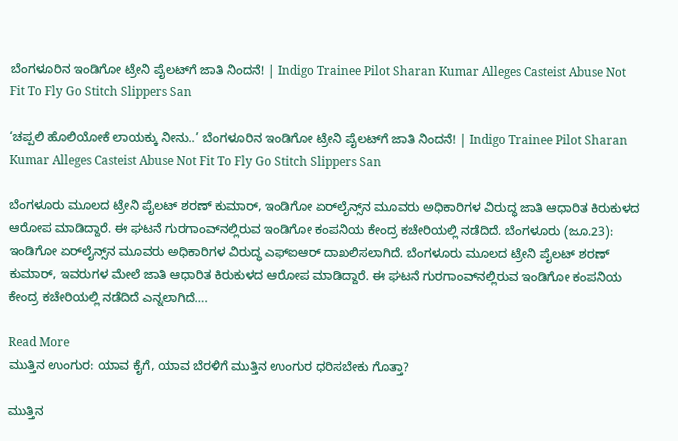ಬೆಂಗಳೂರಿನ ಇಂಡಿಗೋ ಟ್ರೇನಿ ಪೈಲಟ್‌ಗೆ ಜಾತಿ ನಿಂದನೆ! | Indigo Trainee Pilot Sharan Kumar Alleges Casteist Abuse Not Fit To Fly Go Stitch Slippers San

‘ಚಪ್ಪಲಿ ಹೊಲಿಯೋಕೆ ಲಾಯಕ್ಕು ನೀನು..’ ಬೆಂಗಳೂರಿನ ಇಂಡಿಗೋ ಟ್ರೇನಿ ಪೈಲಟ್‌ಗೆ ಜಾತಿ ನಿಂದನೆ! | Indigo Trainee Pilot Sharan Kumar Alleges Casteist Abuse Not Fit To Fly Go Stitch Slippers San

ಬೆಂಗಳೂರು ಮೂಲದ ಟ್ರೇನಿ ಪೈಲಟ್‌ ಶರಣ್‌ ಕುಮಾರ್‌, ಇಂಡಿಗೋ ಏರ್‌ಲೈನ್ಸ್‌ನ ಮೂವರು ಅಧಿಕಾರಿಗಳ ವಿರುದ್ಧ ಜಾತಿ ಆಧಾರಿತ ಕಿರುಕುಳದ ಆರೋಪ ಮಾಡಿದ್ದಾರೆ. ಈ ಘಟನೆ ಗುರಗಾಂವ್‌ನಲ್ಲಿರುವ ಇಂಡಿಗೋ ಕಂಪನಿಯ ಕೇಂದ್ರ ಕಚೇರಿಯಲ್ಲಿ ನಡೆದಿದೆ. ಬೆಂಗಳೂರು (ಜೂ.23): ಇಂಡಿಗೋ ಏರ್‌ಲೈನ್ಸ್‌ನ ಮೂವರು ಅಧಿಕಾರಿಗಳ ವಿರುದ್ಧ ಎಫ್‌ಐಆರ್ ದಾಖಲಿಸಲಾಗಿದೆ. ಬೆಂಗಳೂರು ಮೂಲದ ಟ್ರೇನಿ ಪೈಲಟ್‌ ಶರಣ್‌ ಕುಮಾರ್‌, ಇವರುಗಳ ಮೇಲೆ ಜಾತಿ ಆಧಾರಿತ ಕಿರುಕುಳದ ಆರೋಪ ಮಾಡಿದ್ದಾರೆ. ಈ ಘಟನೆ ಗುರಗಾಂವ್‌ನಲ್ಲಿರುವ ಇಂಡಿಗೋ ಕಂಪನಿಯ ಕೇಂದ್ರ ಕಚೇರಿಯಲ್ಲಿ ನಡೆದಿದೆ ಎನ್ನಲಾಗಿದೆ….

Read More
ಮುತ್ತಿನ ಉಂಗುರ: ಯಾವ ಕೈಗೆ, ಯಾವ ಬೆರಳಿಗೆ ಮುತ್ತಿನ ಉಂಗುರ ಧರಿಸಬೇಕು ಗೊತ್ತಾ?

ಮುತ್ತಿನ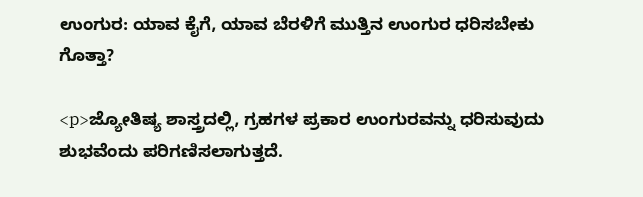ಉಂಗುರ: ಯಾವ ಕೈಗೆ, ಯಾವ ಬೆರಳಿಗೆ ಮುತ್ತಿನ ಉಂಗುರ ಧರಿಸಬೇಕು ಗೊತ್ತಾ?

<p>ಜ್ಯೋತಿಷ್ಯ ಶಾಸ್ತ್ರದಲ್ಲಿ, ಗ್ರಹಗಳ ಪ್ರಕಾರ ಉಂಗುರವನ್ನು ಧರಿಸುವುದು ಶುಭವೆಂದು ಪರಿಗಣಿಸಲಾಗುತ್ತದೆ.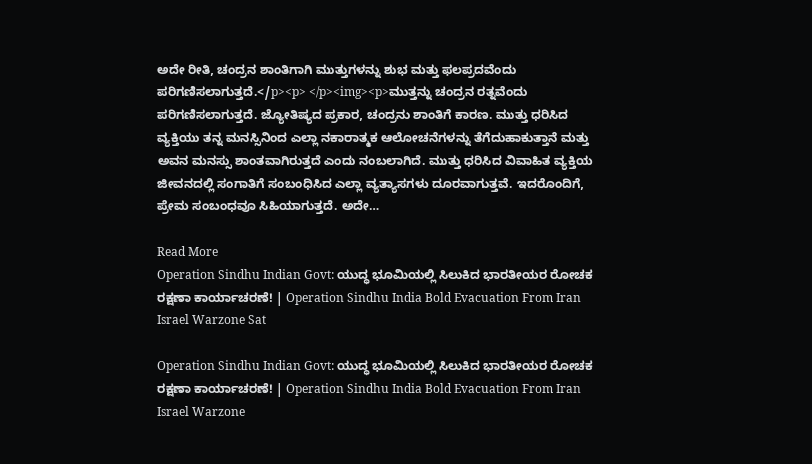ಅದೇ ರೀತಿ, ಚಂದ್ರನ ಶಾಂತಿಗಾಗಿ ಮುತ್ತುಗಳನ್ನು ಶುಭ ಮತ್ತು ಫಲಪ್ರದವೆಂದು ಪರಿಗಣಿಸಲಾಗುತ್ತದೆ.</p><p> </p><img><p>ಮುತ್ತನ್ನು ಚಂದ್ರನ ರತ್ನವೆಂದು ಪರಿಗಣಿಸಲಾಗುತ್ತದೆ. ಜ್ಯೋತಿಷ್ಯದ ಪ್ರಕಾರ, ಚಂದ್ರನು ಶಾಂತಿಗೆ ಕಾರಣ. ಮುತ್ತು ಧರಿಸಿದ ವ್ಯಕ್ತಿಯು ತನ್ನ ಮನಸ್ಸಿನಿಂದ ಎಲ್ಲಾ ನಕಾರಾತ್ಮಕ ಆಲೋಚನೆಗಳನ್ನು ತೆಗೆದುಹಾಕುತ್ತಾನೆ ಮತ್ತು ಅವನ ಮನಸ್ಸು ಶಾಂತವಾಗಿರುತ್ತದೆ ಎಂದು ನಂಬಲಾಗಿದೆ. ಮುತ್ತು ಧರಿಸಿದ ವಿವಾಹಿತ ವ್ಯಕ್ತಿಯ ಜೀವನದಲ್ಲಿ ಸಂಗಾತಿಗೆ ಸಂಬಂಧಿಸಿದ ಎಲ್ಲಾ ವ್ಯತ್ಯಾಸಗಳು ದೂರವಾಗುತ್ತವೆ. ಇದರೊಂದಿಗೆ, ಪ್ರೇಮ ಸಂಬಂಧವೂ ಸಿಹಿಯಾಗುತ್ತದೆ. ಅದೇ…

Read More
Operation Sindhu Indian Govt: ಯುದ್ಧ ಭೂಮಿಯಲ್ಲಿ ಸಿಲುಕಿದ ಭಾರತೀಯರ ರೋಚಕ ರಕ್ಷಣಾ ಕಾರ್ಯಾಚರಣೆ! | Operation Sindhu India Bold Evacuation From Iran Israel Warzone Sat

Operation Sindhu Indian Govt: ಯುದ್ಧ ಭೂಮಿಯಲ್ಲಿ ಸಿಲುಕಿದ ಭಾರತೀಯರ ರೋಚಕ ರಕ್ಷಣಾ ಕಾರ್ಯಾಚರಣೆ! | Operation Sindhu India Bold Evacuation From Iran Israel Warzone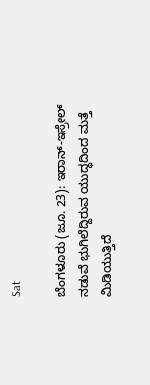Sat

ಬೆಂಗಳೂರು (ಜೂ. 23): ಇರಾನ್-ಇಸ್ರೇಲ್ ನಡುವೆ ಭುಗಿಲೆದ್ದಿರುವ ಯುದ್ಧದಿಂದ ಮತ್ತೆ ಮಿಡಿಯುತ್ತಿದೆ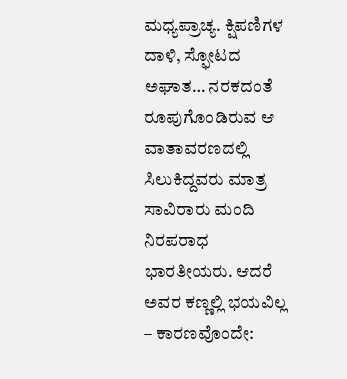ಮಧ್ಯಪ್ರಾಚ್ಯ. ಕ್ಷಿಪಣಿಗಳ ದಾಳಿ, ಸ್ಫೋಟದ ಅಘಾತ… ನರಕದಂತೆ ರೂಪುಗೊಂಡಿರುವ ಆ ವಾತಾವರಣದಲ್ಲಿ ಸಿಲುಕಿದ್ದವರು ಮಾತ್ರ ಸಾವಿರಾರು ಮಂದಿ ನಿರಪರಾಧ ಭಾರತೀಯರು. ಆದರೆ ಅವರ ಕಣ್ಣಲ್ಲಿ ಭಯವಿಲ್ಲ – ಕಾರಣವೊಂದೇ: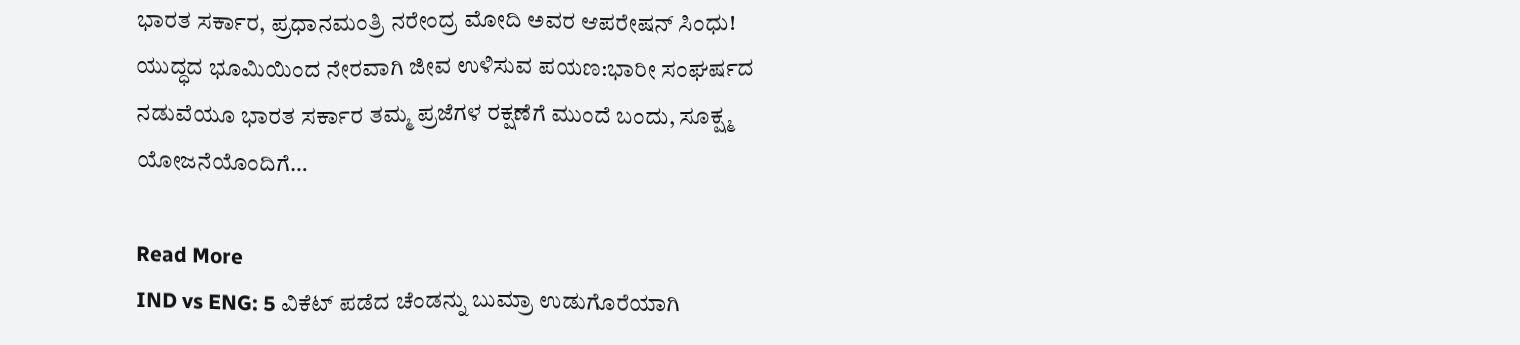ಭಾರತ ಸರ್ಕಾರ, ಪ್ರಧಾನಮಂತ್ರಿ ನರೇಂದ್ರ ಮೋದಿ ಅವರ ಆಪರೇಷನ್ ಸಿಂಧು! ಯುದ್ಧದ ಭೂಮಿಯಿಂದ ನೇರವಾಗಿ ಜೀವ ಉಳಿಸುವ ಪಯಣ:ಭಾರೀ ಸಂಘರ್ಷದ ನಡುವೆಯೂ ಭಾರತ ಸರ್ಕಾರ ತಮ್ಮ ಪ್ರಜೆಗಳ ರಕ್ಷಣೆಗೆ ಮುಂದೆ ಬಂದು, ಸೂಕ್ಷ್ಮ ಯೋಜನೆಯೊಂದಿಗೆ…

Read More
IND vs ENG: 5 ವಿಕೆಟ್ ಪಡೆದ ಚೆಂಡನ್ನು ಬುಮ್ರಾ ಉಡುಗೊರೆಯಾಗಿ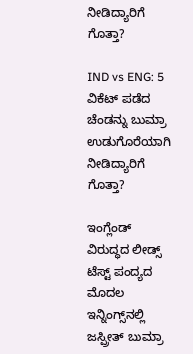ನೀಡಿದ್ಯಾರಿಗೆ ಗೊತ್ತಾ?

IND vs ENG: 5 ವಿಕೆಟ್ ಪಡೆದ ಚೆಂಡನ್ನು ಬುಮ್ರಾ ಉಡುಗೊರೆಯಾಗಿ ನೀಡಿದ್ಯಾರಿಗೆ ಗೊತ್ತಾ?

ಇಂಗ್ಲೆಂಡ್ ವಿರುದ್ಧದ ಲೀಡ್ಸ್ ಟೆಸ್ಟ್ ಪಂದ್ಯದ ಮೊದಲ ಇನ್ನಿಂಗ್ಸ್‌ನಲ್ಲಿ ಜಸ್ಪ್ರೀತ್ ಬುಮ್ರಾ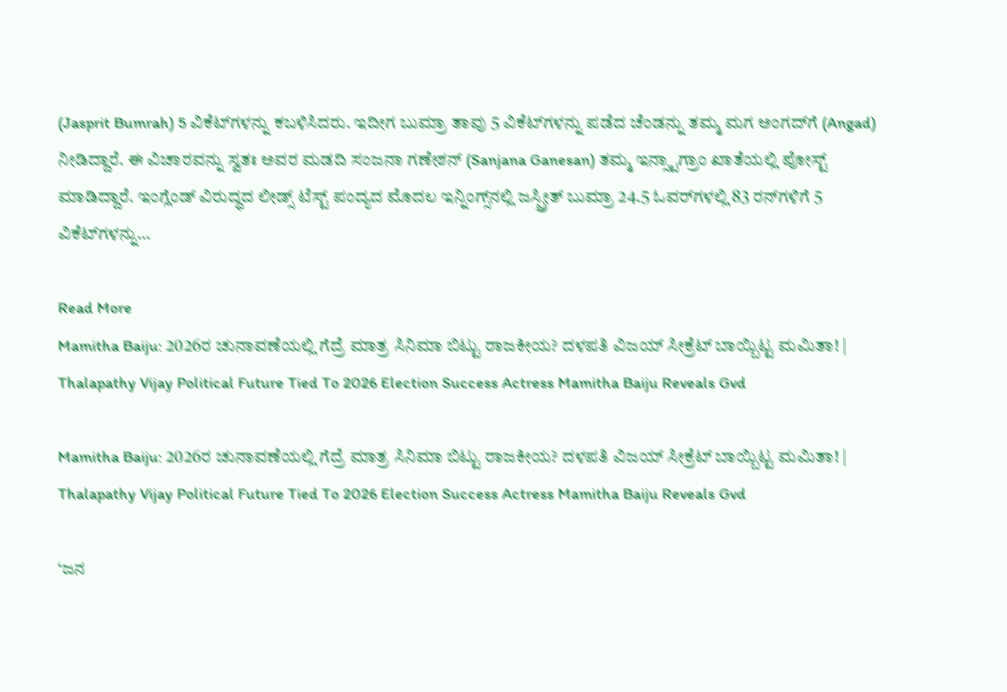(Jasprit Bumrah) 5 ವಿಕೆಟ್‌ಗಳನ್ನು ಕಬಳಿಸಿದರು. ಇದೀಗ ಬುಮ್ರಾ ತಾವು 5 ವಿಕೆಟ್‌ಗಳನ್ನು ಪಡೆದ ಚೆಂಡನ್ನು ತಮ್ಮ ಮಗ ಅಂಗದ್‌ಗೆ (Angad) ನೀಡಿದ್ದಾರೆ. ಈ ವಿಚಾರವನ್ನು ಸ್ವತಃ ಅವರ ಮಡದಿ ಸಂಜನಾ ಗಣೇಶನ್ (Sanjana Ganesan) ತಮ್ಮ ಇನ್ಸ್ಟಾಗ್ರಾಂ ಖಾತೆಯಲ್ಲಿ ಪೋಸ್ಟ್ ಮಾಡಿದ್ದಾರೆ. ಇಂಗ್ಲೆಂಡ್ ವಿರುದ್ಧದ ಲೀಡ್ಸ್ ಟೆಸ್ಟ್ ಪಂದ್ಯದ ಮೊದಲ ಇನ್ನಿಂಗ್ಸ್‌ನಲ್ಲಿ ಜಸ್ಪ್ರೀತ್ ಬುಮ್ರಾ 24.5 ಓವರ್‌ಗಳಲ್ಲಿ 83 ರನ್‌ಗಳಿಗೆ 5 ವಿಕೆಟ್‌ಗಳನ್ನು…

Read More
Mamitha Baiju: 2026ರ ಚುನಾವಣೆಯಲ್ಲಿ ಗೆದ್ರೆ ಮಾತ್ರ ಸಿನಿಮಾ ಬಿಟ್ಟು ರಾಜಕೀಯ? ದಳಪತಿ ವಿಜಯ್ ಸೀಕ್ರೆಟ್ ಬಾಯ್ಬಿಟ್ಟ ಮಮಿತಾ! | Thalapathy Vijay Political Future Tied To 2026 Election Success Actress Mamitha Baiju Reveals Gvd

Mamitha Baiju: 2026ರ ಚುನಾವಣೆಯಲ್ಲಿ ಗೆದ್ರೆ ಮಾತ್ರ ಸಿನಿಮಾ ಬಿಟ್ಟು ರಾಜಕೀಯ? ದಳಪತಿ ವಿಜಯ್ ಸೀಕ್ರೆಟ್ ಬಾಯ್ಬಿಟ್ಟ ಮಮಿತಾ! | Thalapathy Vijay Political Future Tied To 2026 Election Success Actress Mamitha Baiju Reveals Gvd

‘ಜನ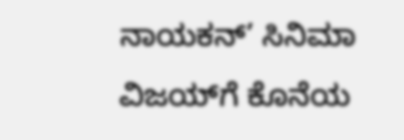ನಾಯಕನ್‌’ ಸಿನಿಮಾ ವಿಜಯ್‌ಗೆ ಕೊನೆಯ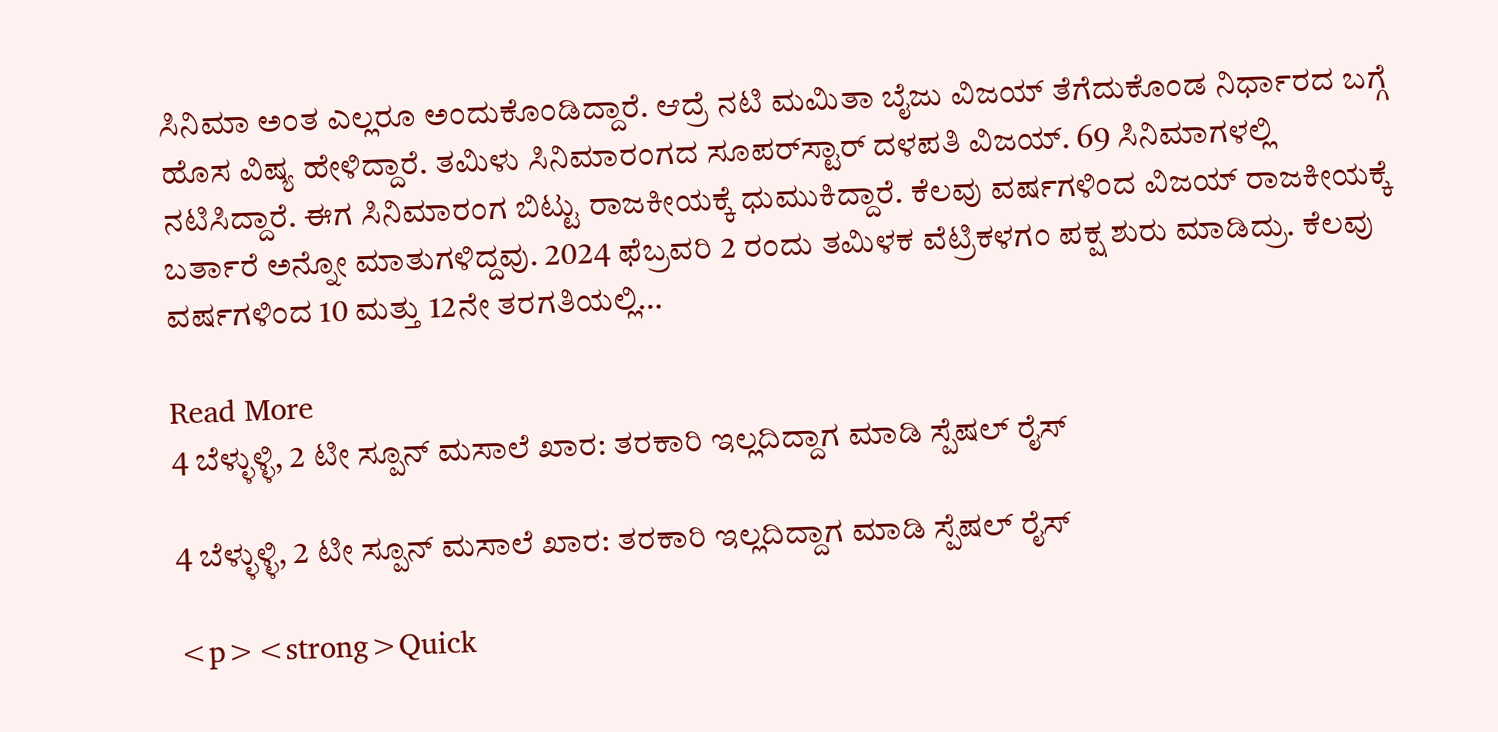ಸಿನಿಮಾ ಅಂತ ಎಲ್ಲರೂ ಅಂದುಕೊಂಡಿದ್ದಾರೆ. ಆದ್ರೆ ನಟಿ ಮಮಿತಾ ಬೈಜು ವಿಜಯ್ ತೆಗೆದುಕೊಂಡ ನಿರ್ಧಾರದ ಬಗ್ಗೆ ಹೊಸ ವಿಷ್ಯ ಹೇಳಿದ್ದಾರೆ. ತಮಿಳು ಸಿನಿಮಾರಂಗದ ಸೂಪರ್‌ಸ್ಟಾರ್ ದಳಪತಿ ವಿಜಯ್. 69 ಸಿನಿಮಾಗಳಲ್ಲಿ ನಟಿಸಿದ್ದಾರೆ. ಈಗ ಸಿನಿಮಾರಂಗ ಬಿಟ್ಟು ರಾಜಕೀಯಕ್ಕೆ ಧುಮುಕಿದ್ದಾರೆ. ಕೆಲವು ವರ್ಷಗಳಿಂದ ವಿಜಯ್ ರಾಜಕೀಯಕ್ಕೆ ಬರ್ತಾರೆ ಅನ್ನೋ ಮಾತುಗಳಿದ್ದವು. 2024 ಫೆಬ್ರವರಿ 2 ರಂದು ತಮಿಳಕ ವೆಟ್ರಿಕಳಗಂ ಪಕ್ಷ ಶುರು ಮಾಡಿದ್ರು. ಕೆಲವು ವರ್ಷಗಳಿಂದ 10 ಮತ್ತು 12ನೇ ತರಗತಿಯಲ್ಲಿ…

Read More
4 ಬೆಳ್ಳುಳ್ಳಿ, 2 ಟೀ ಸ್ಪೂನ್ ಮಸಾಲೆ ಖಾರ: ತರಕಾರಿ ಇಲ್ಲದಿದ್ದಾಗ ಮಾಡಿ ಸ್ಪೆಷಲ್ ರೈಸ್

4 ಬೆಳ್ಳುಳ್ಳಿ, 2 ಟೀ ಸ್ಪೂನ್ ಮಸಾಲೆ ಖಾರ: ತರಕಾರಿ ಇಲ್ಲದಿದ್ದಾಗ ಮಾಡಿ ಸ್ಪೆಷಲ್ ರೈಸ್

<p><strong>Quick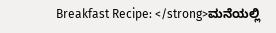Breakfast Recipe: </strong>ಮನೆಯಲ್ಲಿ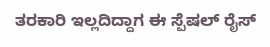ತರಕಾರಿ ಇಲ್ಲದಿದ್ದಾಗ ಈ ಸ್ಪೆಷಲ್ ರೈಸ್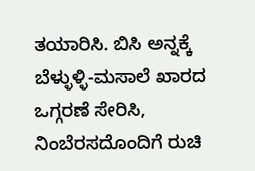ತಯಾರಿಸಿ. ಬಿಸಿ ಅನ್ನಕ್ಕೆ ಬೆಳ್ಳುಳ್ಳಿ-ಮಸಾಲೆ ಖಾರದ ಒಗ್ಗರಣೆ ಸೇರಿಸಿ, ನಿಂಬೆರಸದೊಂದಿಗೆ ರುಚಿ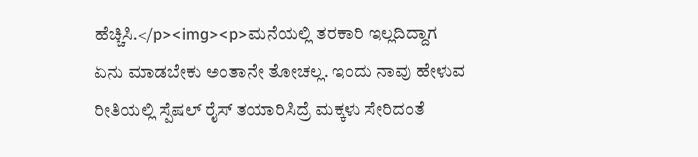ಹೆಚ್ಚಿಸಿ.</p><img><p>ಮನೆಯಲ್ಲಿ ತರಕಾರಿ ಇಲ್ಲದಿದ್ದಾಗ ಏನು ಮಾಡಬೇಕು ಅಂತಾನೇ ತೋಚಲ್ಲ. ಇಂದು ನಾವು ಹೇಳುವ ರೀತಿಯಲ್ಲಿ ಸ್ಪೆಷಲ್ ರೈಸ್ ತಯಾರಿಸಿದ್ರೆ ಮಕ್ಕಳು ಸೇರಿದಂತೆ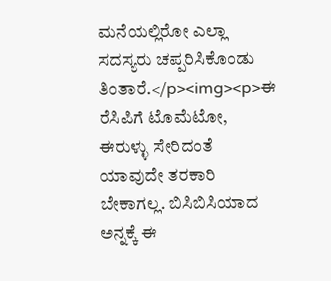ಮನೆಯಲ್ಲಿರೋ ಎಲ್ಲಾ ಸದಸ್ಯರು ಚಪ್ಪರಿಸಿಕೊಂಡು ತಿಂತಾರೆ.</p><img><p>ಈ ರೆಸಿಪಿಗೆ ಟೊಮೆಟೋ, ಈರುಳ್ಳು ಸೇರಿದಂತೆ ಯಾವುದೇ ತರಕಾರಿ ಬೇಕಾಗಲ್ಲ. ಬಿಸಿಬಿಸಿಯಾದ ಅನ್ನಕ್ಕೆ ಈ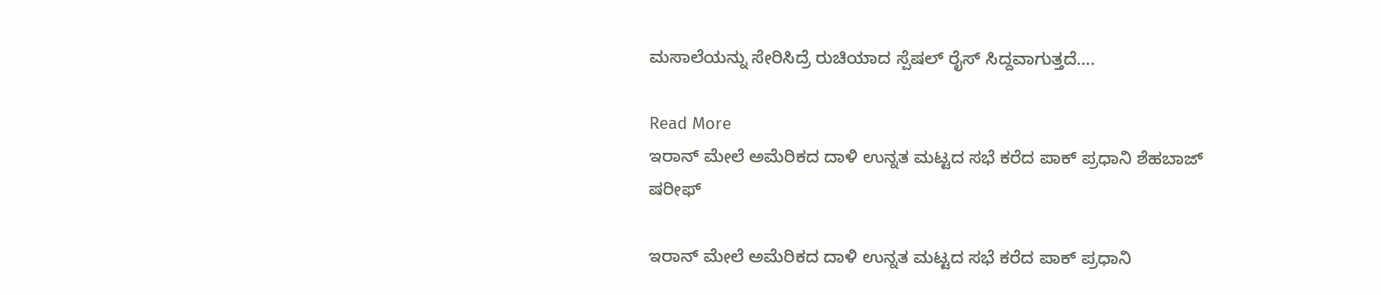ಮಸಾಲೆಯನ್ನು ಸೇರಿಸಿದ್ರೆ ರುಚಿಯಾದ ಸ್ಪೆಷಲ್ ರೈಸ್ ಸಿದ್ದವಾಗುತ್ತದೆ….

Read More
ಇರಾನ್ ಮೇಲೆ ಅಮೆರಿಕದ ದಾಳಿ ಉನ್ನತ ಮಟ್ಟದ ಸಭೆ ಕರೆದ ಪಾಕ್ ಪ್ರಧಾನಿ ಶೆಹಬಾಜ್ ಷರೀಫ್

ಇರಾನ್ ಮೇಲೆ ಅಮೆರಿಕದ ದಾಳಿ ಉನ್ನತ ಮಟ್ಟದ ಸಭೆ ಕರೆದ ಪಾಕ್ ಪ್ರಧಾನಿ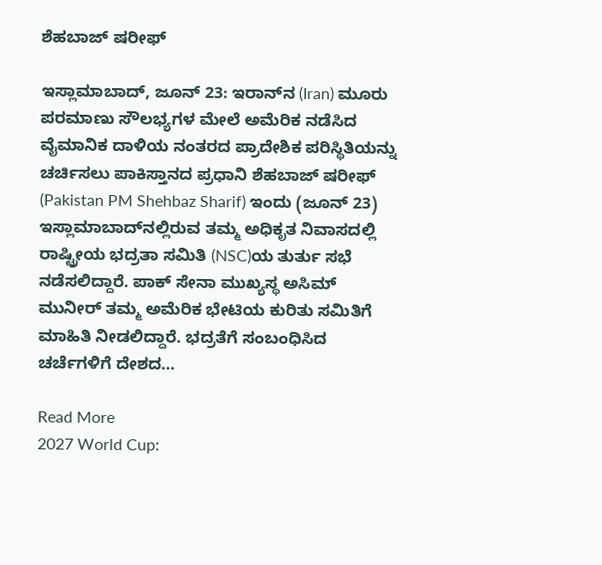ಶೆಹಬಾಜ್ ಷರೀಫ್

ಇಸ್ಲಾಮಾಬಾದ್, ಜೂನ್ 23: ಇರಾನ್‌ನ (Iran) ಮೂರು ಪರಮಾಣು ಸೌಲಭ್ಯಗಳ ಮೇಲೆ ಅಮೆರಿಕ ನಡೆಸಿದ ವೈಮಾನಿಕ ದಾಳಿಯ ನಂತರದ ಪ್ರಾದೇಶಿಕ ಪರಿಸ್ಥಿತಿಯನ್ನು ಚರ್ಚಿಸಲು ಪಾಕಿಸ್ತಾನದ ಪ್ರಧಾನಿ ಶೆಹಬಾಜ್ ಷರೀಫ್ (Pakistan PM Shehbaz Sharif) ಇಂದು (ಜೂನ್ 23) ಇಸ್ಲಾಮಾಬಾದ್‌ನಲ್ಲಿರುವ ತಮ್ಮ ಅಧಿಕೃತ ನಿವಾಸದಲ್ಲಿ ರಾಷ್ಟ್ರೀಯ ಭದ್ರತಾ ಸಮಿತಿ (NSC)ಯ ತುರ್ತು ಸಭೆ ನಡೆಸಲಿದ್ದಾರೆ. ಪಾಕ್ ಸೇನಾ ಮುಖ್ಯಸ್ಥ ಅಸಿಮ್ ಮುನೀರ್ ತಮ್ಮ ಅಮೆರಿಕ ಭೇಟಿಯ ಕುರಿತು ಸಮಿತಿಗೆ ಮಾಹಿತಿ ನೀಡಲಿದ್ದಾರೆ. ಭದ್ರತೆಗೆ ಸಂಬಂಧಿಸಿದ ಚರ್ಚೆಗಳಿಗೆ ದೇಶದ…

Read More
2027 World Cup: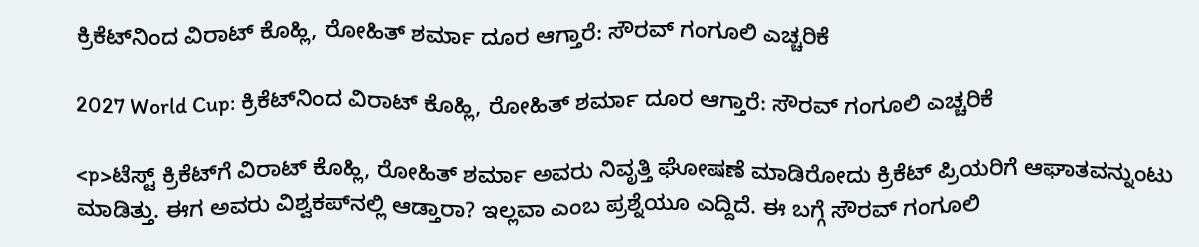ಕ್ರಿಕೆಟ್‌ನಿಂದ ವಿರಾಟ್‌ ಕೊಹ್ಲಿ, ರೋಹಿತ್‌ ಶರ್ಮಾ ದೂರ ಆಗ್ತಾರೆ: ಸೌರವ್‌ ಗಂಗೂಲಿ ಎಚ್ಚರಿಕೆ

2027 World Cup: ಕ್ರಿಕೆಟ್‌ನಿಂದ ವಿರಾಟ್‌ ಕೊಹ್ಲಿ, ರೋಹಿತ್‌ ಶರ್ಮಾ ದೂರ ಆಗ್ತಾರೆ: ಸೌರವ್‌ ಗಂಗೂಲಿ ಎಚ್ಚರಿಕೆ

<p>ಟೆಸ್ಟ್ ಕ್ರಿಕೆಟ್‌ಗೆ ವಿರಾಟ್ ಕೊಹ್ಲಿ, ರೋಹಿತ್ ಶರ್ಮಾ ಅವರು ನಿವೃತ್ತಿ ಘೋಷಣೆ ಮಾಡಿರೋದು ಕ್ರಿಕೆಟ್‌ ಪ್ರಿಯರಿಗೆ ಆಘಾತವನ್ನುಂಟು ಮಾಡಿತ್ತು. ಈಗ ಅವರು ವಿಶ್ವಕಪ್‌ನಲ್ಲಿ ಆಡ್ತಾರಾ? ಇಲ್ಲವಾ ಎಂಬ ಪ್ರಶ್ನೆಯೂ ಎದ್ದಿದೆ. ಈ ಬಗ್ಗೆ ಸೌರವ್‌ ಗಂಗೂಲಿ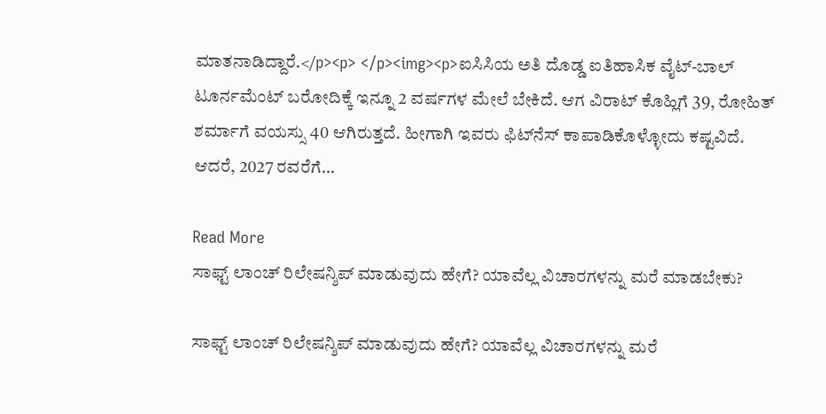ಮಾತನಾಡಿದ್ದಾರೆ.</p><p> </p><img><p>ಐಸಿಸಿಯ ಅತಿ ದೊಡ್ಡ ಐತಿಹಾಸಿಕ ವೈಟ್-ಬಾಲ್ ಟೂರ್ನಮೆಂಟ್ ಬರೋದಿಕ್ಕೆ ಇನ್ನೂ 2 ವರ್ಷಗಳ ಮೇಲೆ ಬೇಕಿದೆ. ಆಗ ವಿರಾಟ್ ಕೊಹ್ಲಿಗೆ 39, ರೋಹಿತ್‌ ಶರ್ಮಾಗೆ ವಯಸ್ಸು 40 ಆಗಿರುತ್ತದೆ. ಹೀಗಾಗಿ ಇವರು ಫಿಟ್‌ನೆಸ್ ಕಾಪಾಡಿಕೊಳ್ಳೋದು ಕಷ್ಟವಿದೆ. ಆದರೆ, 2027 ರವರೆಗೆ…

Read More
ಸಾಫ್ಟ್ ಲಾಂಚ್ ರಿಲೇಷನ್ಶಿಪ್ ಮಾಡುವುದು ಹೇಗೆ? ಯಾವೆಲ್ಲ ವಿಚಾರಗಳನ್ನು ಮರೆ ಮಾಡಬೇಕು?

ಸಾಫ್ಟ್ ಲಾಂಚ್ ರಿಲೇಷನ್ಶಿಪ್ ಮಾಡುವುದು ಹೇಗೆ? ಯಾವೆಲ್ಲ ವಿಚಾರಗಳನ್ನು ಮರೆ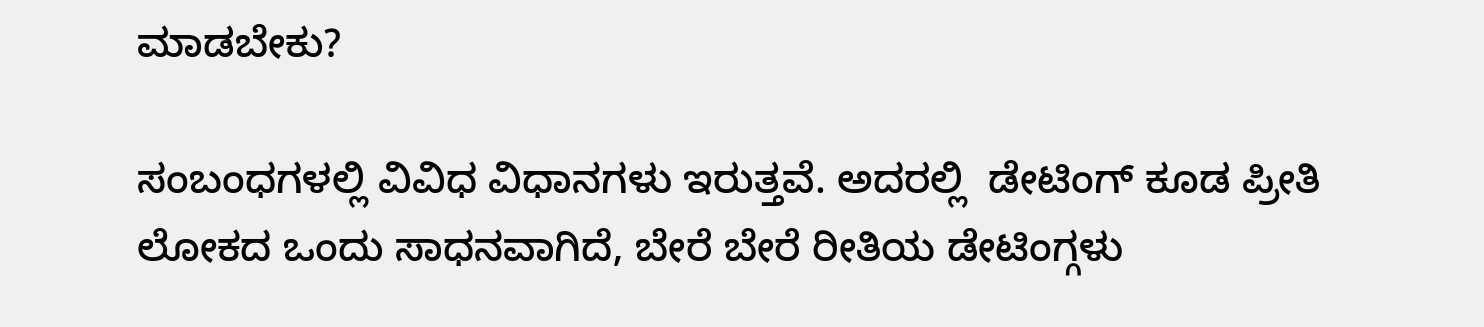ಮಾಡಬೇಕು?

ಸಂಬಂಧಗಳಲ್ಲಿ ವಿವಿಧ ವಿಧಾನಗಳು ಇರುತ್ತವೆ. ಅದರಲ್ಲಿ  ಡೇಟಿಂಗ್‌ ಕೂಡ ಪ್ರೀತಿ ಲೋಕದ ಒಂದು ಸಾಧನವಾಗಿದೆ, ಬೇರೆ ಬೇರೆ ರೀತಿಯ ಡೇಟಿಂಗ್ಗಳು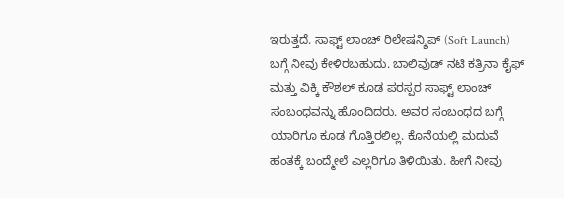ಇರುತ್ತದೆ. ಸಾಫ್ಟ್ ಲಾಂಚ್ ರಿಲೇಷನ್ಶಿಪ್ (Soft Launch) ಬಗ್ಗೆ ನೀವು ಕೇಳಿರಬಹುದು. ಬಾಲಿವುಡ್ ನಟಿ ಕತ್ರಿನಾ ಕೈಫ್ ಮತ್ತು ವಿಕ್ಕಿ ಕೌಶಲ್ ಕೂಡ ಪರಸ್ಪರ ಸಾಫ್ಟ್ ಲಾಂಚ್ ಸಂಬಂಧವನ್ನು ಹೊಂದಿದರು. ಅವರ ಸಂಬಂಧದ ಬಗ್ಗೆ ಯಾರಿಗೂ ಕೂಡ ಗೊತ್ತಿರಲಿಲ್ಲ. ಕೊನೆಯಲ್ಲಿ ಮದುವೆ ಹಂತಕ್ಕೆ ಬಂದ್ಮೇಲೆ ಎಲ್ಲರಿಗೂ ತಿಳಿಯಿತು. ಹೀಗೆ ನೀವು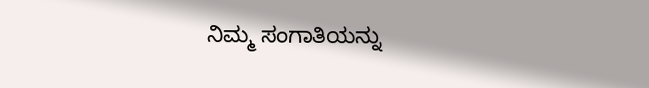ನಿಮ್ಮ ಸಂಗಾತಿಯನ್ನು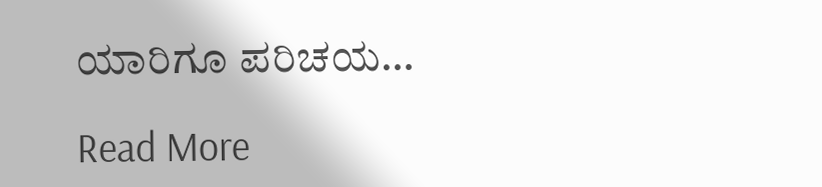ಯಾರಿಗೂ ಪರಿಚಯ…

Read More